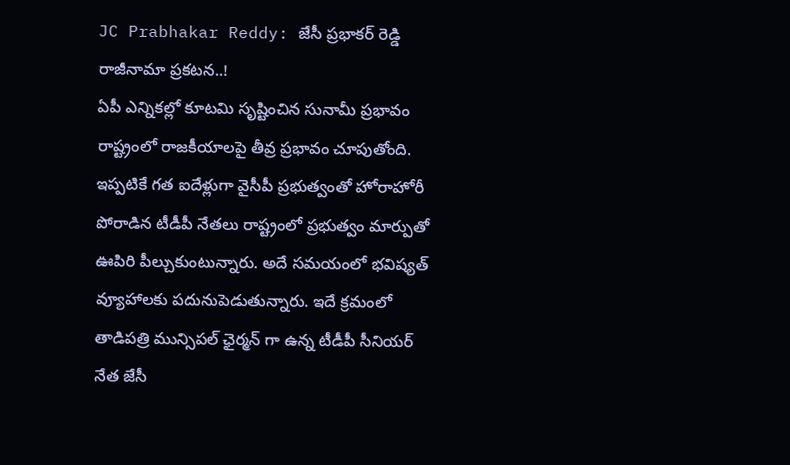JC Prabhakar Reddy: జేసీ ప్రభాకర్ రెడ్డి రాజీనామా ప్రకటన..!
ఏపీ ఎన్నికల్లో కూటమి సృష్టించిన సునామీ ప్రభావం రాష్ట్రంలో రాజకీయాలపై తీవ్ర ప్రభావం చూపుతోంది. ఇప్పటికే గత ఐదేళ్లుగా వైసీపీ ప్రభుత్వంతో హోరాహోరీ పోరాడిన టీడీపీ నేతలు రాష్ట్రంలో ప్రభుత్వం మార్పుతో ఊపిరి పీల్చుకుంటున్నారు. అదే సమయంలో భవిష్యత్ వ్యూహాలకు పదునుపెడుతున్నారు. ఇదే క్రమంలో తాడిపత్రి మున్సిపల్ ఛైర్మన్ గా ఉన్న టీడీపీ సీనియర్ నేత జేసీ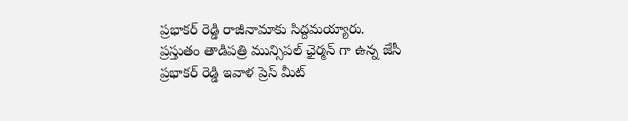ప్రభాకర్ రెడ్డి రాజీనామాకు సిద్దమయ్యారు.
ప్రస్తుతం తాడిపత్రి మున్సిపల్ ఛైర్మన్ గా ఉన్న జేసీ ప్రభాకర్ రెడ్డి ఇవాళ ప్రెస్ మీట్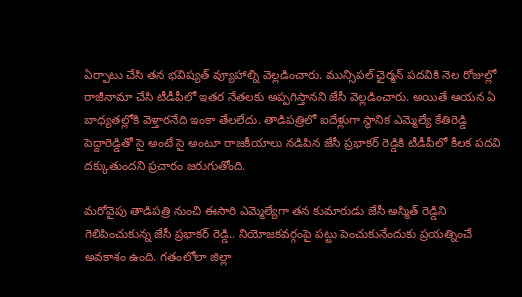ఏర్పాటు చేసి తన భవిష్యత్ వ్యూహాల్ని వెల్లడించారు. మున్సిపల్ ఛైర్మన్ పదవికి నెల రోజుల్లో రాజీనామా చేసి టీడీపీలో ఇతర నేతలకు అప్పగిస్తానని జేసీ వెల్లడించారు. అయితే ఆయన ఏ బాధ్యతల్లోకి వెళ్తారనేది ఇంకా తేలలేదు. తాడిపత్రిలో ఐదేళ్లుగా స్థానిక ఎమ్మెల్యే కేతిరెడ్డి పెద్దారెడ్డితో సై అంటే సై అంటూ రాజకీయాలు నడిపిన జేసీ ప్రభాకర్ రెడ్డికి టీడీపీలో కీలక పదవి దక్కుతుందని ప్రచారం జరుగుతోంది.

మరోవైపు తాడిపత్రి నుంచి ఈసారి ఎమ్మెల్యేగా తన కుమారుడు జేసీ అస్మిత్ రెడ్డిని గెలిపించుకున్న జేసీ ప్రభాకర్ రెడ్డి.. నియోజకవర్గంపై పట్టు పెంచుకునేందుకు ప్రయత్నించే అవకాశం ఉంది. గతంలోలా జిల్లా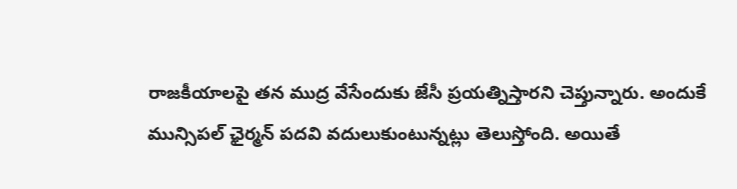రాజకీయాలపై తన ముద్ర వేసేందుకు జేసీ ప్రయత్నిస్తారని చెప్తున్నారు. అందుకే మున్సిపల్ ఛైర్మన్ పదవి వదులుకుంటున్నట్లు తెలుస్తోంది. అయితే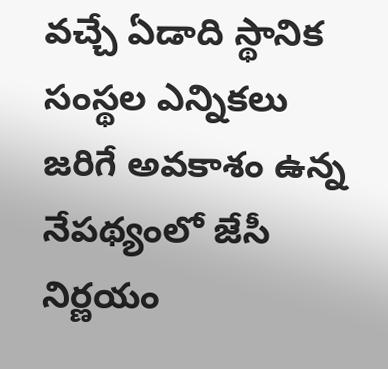వచ్చే ఏడాది స్థానిక సంస్థల ఎన్నికలు జరిగే అవకాశం ఉన్న నేపథ్యంలో జేసీ నిర్ణయం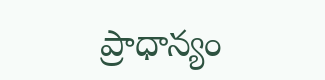ప్రాధాన్యం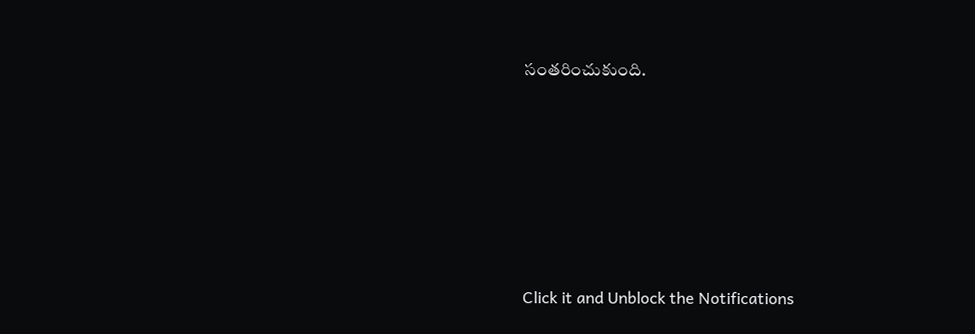సంతరించుకుంది.












Click it and Unblock the Notifications